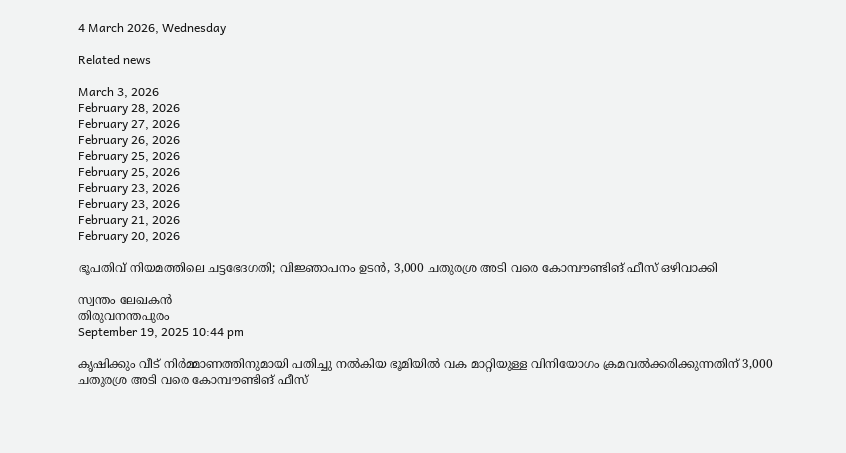4 March 2026, Wednesday

Related news

March 3, 2026
February 28, 2026
February 27, 2026
February 26, 2026
February 25, 2026
February 25, 2026
February 23, 2026
February 23, 2026
February 21, 2026
February 20, 2026

ഭൂപതിവ് നിയമത്തിലെ ചട്ടഭേദഗതി; വിജ്ഞാപനം ഉടന്‍, 3,000 ചതുരശ്ര അടി വരെ കോമ്പൗണ്ടിങ് ഫീസ് ഒഴിവാക്കി

സ്വന്തം ലേഖകന്‍
തിരുവനന്തപുരം
September 19, 2025 10:44 pm

കൃഷിക്കും വീട് നിർമ്മാണത്തിനുമായി പതിച്ചു നൽകിയ ഭൂമിയിൽ വക മാറ്റിയുള്ള വിനിയോഗം ക്രമവല്‍ക്കരിക്കുന്നതിന് 3,000 ചതുരശ്ര അടി വരെ കോമ്പൗണ്ടിങ് ഫീസ്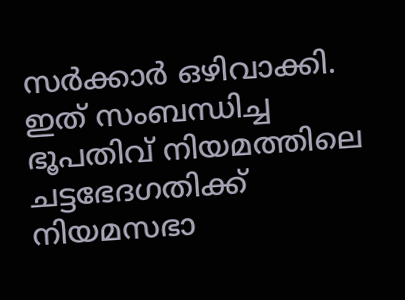സര്‍ക്കാര്‍ ഒഴിവാക്കി. ഇത് സംബന്ധിച്ച ഭൂപതിവ് നിയമത്തിലെ ചട്ടഭേദഗതിക്ക് നിയമസഭാ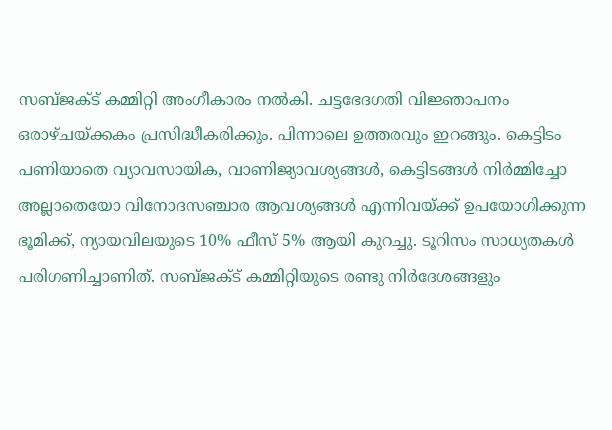സബ്ജക്ട് കമ്മിറ്റി അംഗീകാരം നൽകി. ചട്ടഭേദഗതി വിജ്ഞാപനം ഒരാഴ്ചയ്ക്കകം പ്രസിദ്ധീകരിക്കും. പിന്നാലെ ഉത്തരവും ഇറങ്ങും. കെട്ടിടം പണിയാതെ വ്യാവസായിക, വാണിജ്യാവശ്യങ്ങൾ, കെട്ടിടങ്ങൾ നിർമ്മിച്ചോ അല്ലാതെയോ വിനോദസഞ്ചാര ആവശ്യങ്ങൾ എന്നിവയ്ക്ക് ഉപയോഗിക്കുന്ന ഭൂമിക്ക്, ന്യായവിലയുടെ 10% ഫീസ് 5% ആയി കുറച്ചു. ടൂറിസം സാധ്യതകൾ പരിഗണിച്ചാണിത്. സബ്ജക്ട് കമ്മിറ്റിയുടെ രണ്ടു നിർദേശങ്ങളും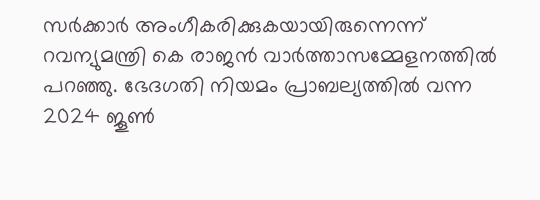സർക്കാർ അംഗീകരിക്കുകയായിരുന്നെന്ന് റവന്യുമന്ത്രി കെ രാജൻ വാർത്താസമ്മേളനത്തിൽ പറഞ്ഞു. ഭേദഗതി നിയമം പ്രാബല്യത്തിൽ വന്ന 2024 ജൂൺ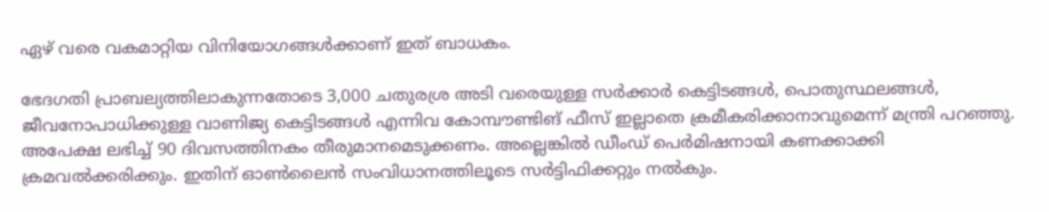ഏഴ് വരെ വകമാറ്റിയ വിനിയോഗങ്ങള്‍ക്കാണ് ഇത് ബാധകം.

ഭേദഗതി പ്രാബല്യത്തിലാകുന്നതോടെ 3,000 ചതുരശ്ര അടി വരെയുള്ള സർക്കാർ കെട്ടിടങ്ങൾ, പൊതുസ്ഥലങ്ങൾ, ജീവനോപാധിക്കുള്ള വാണിജ്യ കെട്ടിടങ്ങൾ എന്നിവ കോമ്പൗണ്ടിങ് ഫീസ് ഇല്ലാതെ ക്രമീകരിക്കാനാവുമെന്ന് മന്ത്രി പറഞ്ഞു. അപേക്ഷ ലഭിച്ച് 90 ദിവസത്തിനകം തീരുമാനമെടുക്കണം. അല്ലെങ്കിൽ ഡീംഡ് പെർമിഷനായി കണക്കാക്കി ക്രമവല്‍ക്കരിക്കും. ഇതിന് ഓൺലൈൻ സംവിധാനത്തിലൂടെ സർട്ടിഫിക്കറ്റും നൽകും.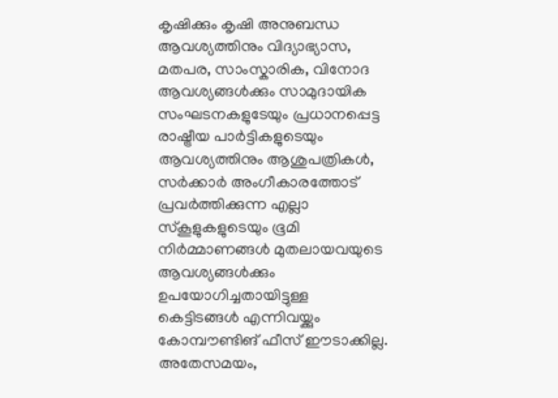കൃഷിക്കും കൃഷി അനുബന്ധ ആവശ്യത്തിനും വിദ്യാഭ്യാസ, മതപര, സാംസ്കാരിക, വിനോദ ആവശ്യങ്ങൾക്കും സാമുദായിക സംഘടനകളുടേയും പ്രധാനപ്പെട്ട രാഷ്ട്രീയ പാർട്ടികളുടെയും ആവശ്യത്തിനും ആശുപത്രികൾ, സർക്കാർ അംഗീകാരത്തോട് പ്രവർത്തിക്കുന്ന എല്ലാ സ്കൂളുകളുടെയും ഭൂമി നിർമ്മാണങ്ങൾ മുതലായവയുടെ ആവശ്യങ്ങൾക്കും ഉപയോഗിച്ചതായിട്ടുള്ള കെട്ടിടങ്ങൾ എന്നിവയ്ക്കും കോമ്പൗണ്ടിങ് ഫീസ് ഈടാക്കില്ല. അതേസമയം,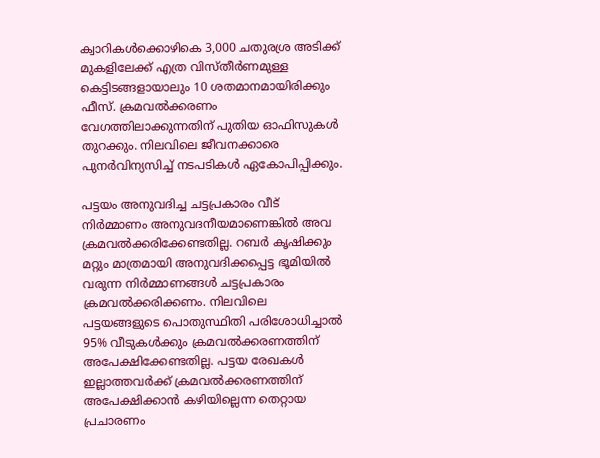ക്വാറികള്‍ക്കൊഴികെ 3,000 ചതുരശ്ര അടിക്ക് മുകളിലേക്ക് എത്ര വിസ്തീര്‍ണമുള്ള കെട്ടിടങ്ങളായാലും 10 ശതമാനമായിരിക്കും ഫീസ്. ക്രമവല്‍ക്കരണം വേഗത്തിലാക്കുന്നതിന് പുതിയ ഓഫിസുകൾ തുറക്കും. നിലവിലെ ജീവനക്കാരെ പുന‍ർവിന്യസിച്ച് നടപടികൾ ഏകോപിപ്പിക്കും.

പട്ടയം അനുവദിച്ച ചട്ടപ്രകാരം വീട് നിർമ്മാണം അനുവദനീയമാണെങ്കിൽ അവ ക്രമവല്‍ക്കരിക്കേണ്ടതില്ല. റബർ കൃഷിക്കും മറ്റും മാത്രമായി അനുവദിക്കപ്പെട്ട ഭൂമിയിൽ വരുന്ന നിർമ്മാണങ്ങൾ ചട്ടപ്രകാരം ക്രമവൽക്കരിക്കണം. നിലവിലെ പട്ടയങ്ങളുടെ പൊതുസ്ഥിതി പരിശോധിച്ചാൽ 95% വീടുകൾക്കും ക്രമവല്‍ക്കരണത്തിന് അപേക്ഷിക്കേണ്ടതില്ല. പട്ടയ രേഖകൾ ഇല്ലാത്തവർക്ക് ക്രമവല്‍ക്കരണത്തിന് അപേക്ഷിക്കാൻ കഴിയില്ലെന്ന തെറ്റായ പ്രചാരണം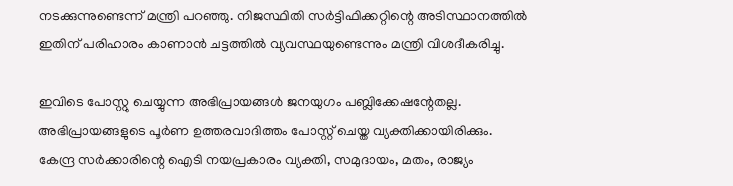നടക്കുന്നുണ്ടെന്ന് മന്ത്രി പറഞ്ഞു. നിജസ്ഥിതി സർട്ടിഫിക്കറ്റിന്റെ അടിസ്ഥാനത്തിൽ ഇതിന് പരിഹാരം കാണാൻ ചട്ടത്തിൽ വ്യവസ്ഥയുണ്ടെന്നും മന്ത്രി വിശദീകരിച്ചു.

ഇവിടെ പോസ്റ്റു ചെയ്യുന്ന അഭിപ്രായങ്ങള്‍ ജനയുഗം പബ്ലിക്കേഷന്റേതല്ല. അഭിപ്രായങ്ങളുടെ പൂര്‍ണ ഉത്തരവാദിത്തം പോസ്റ്റ് ചെയ്ത വ്യക്തിക്കായിരിക്കും. കേന്ദ്ര സര്‍ക്കാരിന്റെ ഐടി നയപ്രകാരം വ്യക്തി, സമുദായം, മതം, രാജ്യം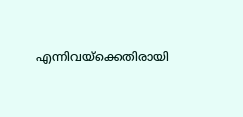എന്നിവയ്‌ക്കെതിരായി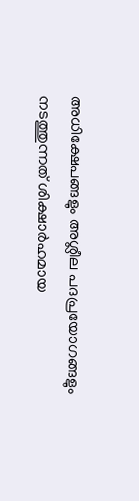അധിക്ഷേപങ്ങളും അശ്ലീല പദപ്രയോഗങ്ങളും നടത്തുന്നത് ശിക്ഷാര്‍ഹമായ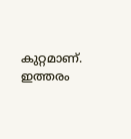കുറ്റമാണ്. ഇത്തരം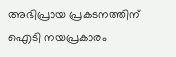അഭിപ്രായ പ്രകടനത്തിന് ഐടി നയപ്രകാരം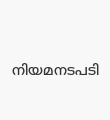നിയമനടപടി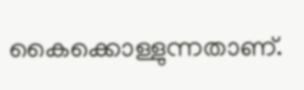കൈക്കൊള്ളുന്നതാണ്.